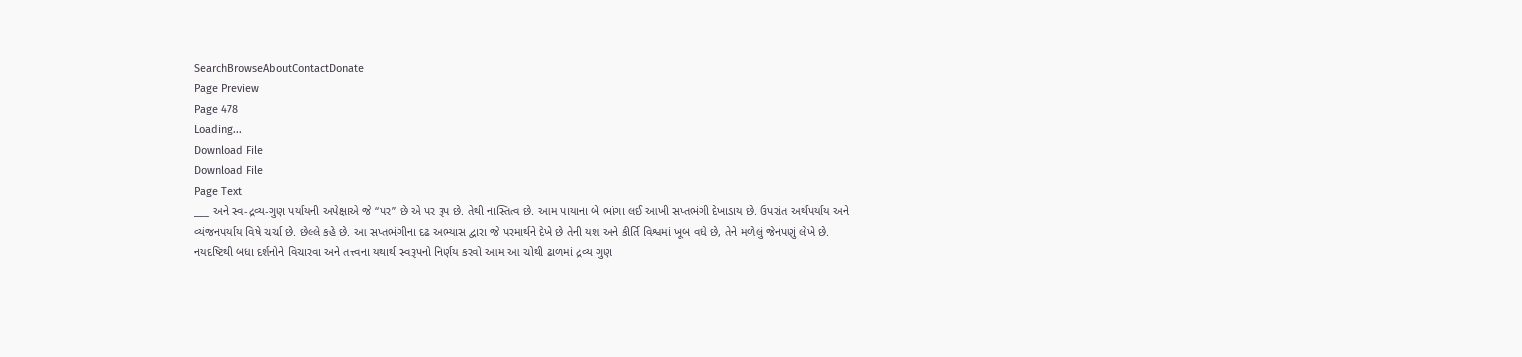SearchBrowseAboutContactDonate
Page Preview
Page 478
Loading...
Download File
Download File
Page Text
___ અને સ્વ-દ્રવ્ય-ગુણ પર્યાયની અપેક્ષાએ જે “પર” છે એ પર રૂપ છે. તેથી નાસ્તિત્વ છે. આમ પાયાના બે ભાંગા લઈ આખી સપ્તભંગી દેખાડાય છે. ઉપરાંત અર્થપર્યાય અને વ્યંજનપર્યાય વિષે ચર્ચા છે. છેલ્લે કહે છે. આ સપ્તભંગીના દઢ અભ્યાસ દ્વારા જે પરમાર્થને દેખે છે તેની યશ અને કીર્તિ વિશ્વમાં ખૂબ વધે છે, તેને મળેલું જેનપણું લેખે છે. નયદષ્ટિથી બધા દર્શનોને વિચારવા અને તત્ત્વના યથાર્થ સ્વરૂપનો નિર્ણય કરવો આમ આ ચોથી ઢાળમાં દ્રવ્ય ગુણ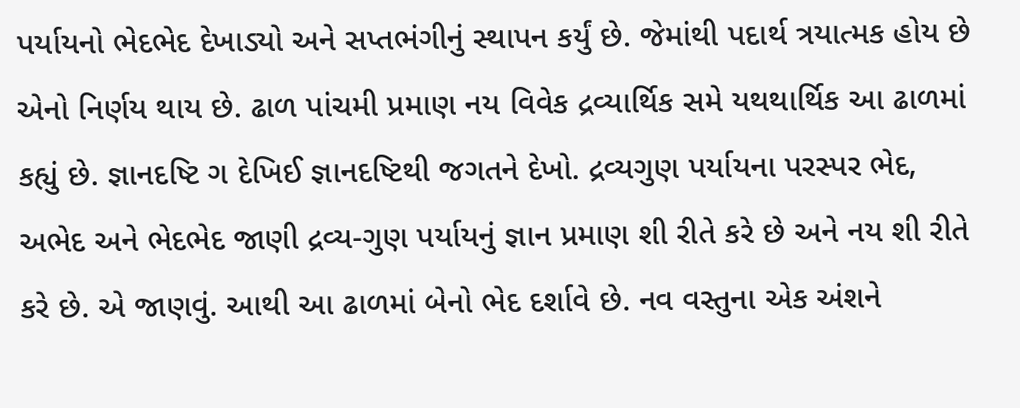પર્યાયનો ભેદભેદ દેખાડ્યો અને સપ્તભંગીનું સ્થાપન કર્યું છે. જેમાંથી પદાર્થ ત્રયાત્મક હોય છે એનો નિર્ણય થાય છે. ઢાળ પાંચમી પ્રમાણ નય વિવેક દ્રવ્યાર્થિક સમે યથથાર્થિક આ ઢાળમાં કહ્યું છે. જ્ઞાનદષ્ટિ ગ દેખિઈ જ્ઞાનદષ્ટિથી જગતને દેખો. દ્રવ્યગુણ પર્યાયના પરસ્પર ભેદ, અભેદ અને ભેદભેદ જાણી દ્રવ્ય-ગુણ પર્યાયનું જ્ઞાન પ્રમાણ શી રીતે કરે છે અને નય શી રીતે કરે છે. એ જાણવું. આથી આ ઢાળમાં બેનો ભેદ દર્શાવે છે. નવ વસ્તુના એક અંશને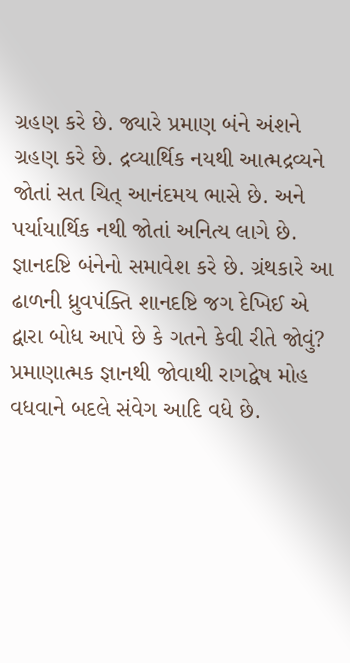ગ્રહણ કરે છે. જ્યારે પ્રમાણ બંને અંશને ગ્રહણ કરે છે. દ્રવ્યાર્થિક નયથી આત્મદ્રવ્યને જોતાં સત ચિત્ આનંદમય ભાસે છે. અને પર્યાયાર્થિક નથી જોતાં અનિત્ય લાગે છે. જ્ઞાનદષ્ટિ બંનેનો સમાવેશ કરે છે. ગ્રંથકારે આ ઢાળની ધ્રુવપંક્તિ શાનદષ્ટિ જગ દેખિઈ એ દ્વારા બોધ આપે છે કે ગતને કેવી રીતે જોવું? પ્રમાણાત્મક જ્ઞાનથી જોવાથી રાગદ્વેષ મોહ વધવાને બદલે સંવેગ આદિ વધે છે.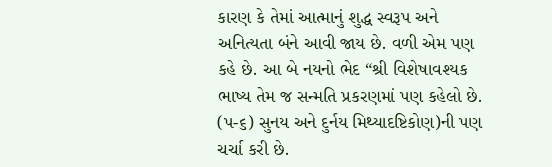કારણ કે તેમાં આત્માનું શુદ્ધ સ્વરૂપ અને અનિત્યતા બંને આવી જાય છે. વળી એમ પણ કહે છે. આ બે નયનો ભેદ “શ્રી વિશેષાવશ્યક ભાષ્ય તેમ જ સન્મતિ પ્રકરણમાં પણ કહેલો છે. (પ-૬) સુનય અને દુર્નય મિથ્યાદષ્ટિકોણ)ની પણ ચર્ચા કરી છે.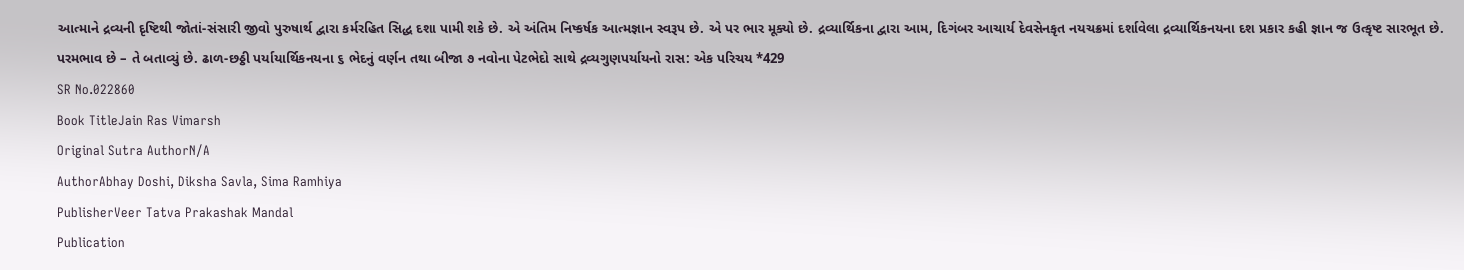આત્માને દ્રવ્યની દૃષ્ટિથી જોતાં-સંસારી જીવો પુરુષાર્થ દ્વારા કર્મરહિત સિદ્ધ દશા પામી શકે છે. એ અંતિમ નિષ્કર્ષક આત્મજ્ઞાન સ્વરૂપ છે. એ પર ભાર મૂક્યો છે. દ્રવ્યાર્થિકના દ્વારા આમ, દિગંબર આચાર્ય દેવસેનકૃત નયચક્રમાં દર્શાવેલા દ્રવ્યાર્થિકનયના દશ પ્રકાર કહી જ્ઞાન જ ઉત્કૃષ્ટ સારભૂત છે. પરમભાવ છે – તે બતાવ્યું છે. ઢાળ-છઠ્ઠી પર્યાયાર્થિકનયના ૬ ભેદનું વર્ણન તથા બીજા ૭ નવોના પેટભેદો સાથે દ્રવ્યગુણપર્યાયનો રાસ: એક પરિચય *429
SR No.022860
Book TitleJain Ras Vimarsh
Original Sutra AuthorN/A
AuthorAbhay Doshi, Diksha Savla, Sima Ramhiya
PublisherVeer Tatva Prakashak Mandal
Publication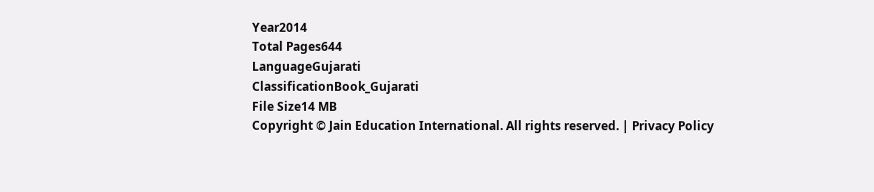Year2014
Total Pages644
LanguageGujarati
ClassificationBook_Gujarati
File Size14 MB
Copyright © Jain Education International. All rights reserved. | Privacy Policy